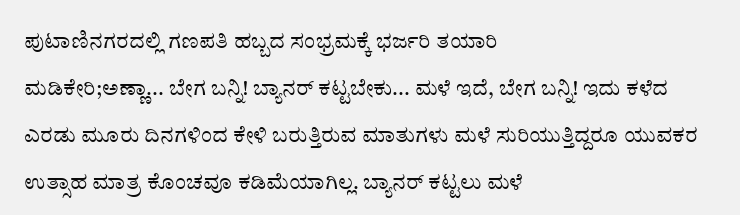ಪುಟಾಣಿನಗರದಲ್ಲಿ ಗಣಪತಿ ಹಬ್ಬದ ಸಂಭ್ರಮಕ್ಕೆ ಭರ್ಜರಿ ತಯಾರಿ
ಮಡಿಕೇರಿ;ಅಣ್ಣಾ... ಬೇಗ ಬನ್ನಿ! ಬ್ಯಾನರ್ ಕಟ್ಟಬೇಕು... ಮಳೆ ಇದೆ, ಬೇಗ ಬನ್ನಿ! ಇದು ಕಳೆದ ಎರಡು ಮೂರು ದಿನಗಳಿಂದ ಕೇಳಿ ಬರುತ್ತಿರುವ ಮಾತುಗಳು ಮಳೆ ಸುರಿಯುತ್ತಿದ್ದರೂ ಯುವಕರ ಉತ್ಸಾಹ ಮಾತ್ರ ಕೊಂಚವೂ ಕಡಿಮೆಯಾಗಿಲ್ಲ. ಬ್ಯಾನರ್ ಕಟ್ಟಲು ಮಳೆ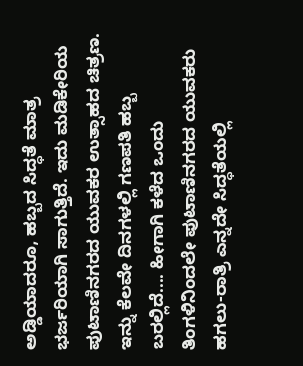ಅಡ್ಡಿಯಾದರೂ, ಹಬ್ಬದ ಸಿದ್ಧತೆ ಮಾತ್ರ ಭರ್ಜರಿಯಾಗಿ ಸಾಗುತ್ತಿದೆ. ಇದು ಮಡಿಕೇರಿಯ ಪುಟಾಣಿನಗರದ ಯುವಕರ ಉತ್ಸಾಹದ ಚಿತ್ರಣ.
ಇನ್ನು ಕೆಲವೇ ದಿನಗಳಲ್ಲಿ ಗಣಪತಿ ಹಬ್ಬ ಬರಲ್ಲಿದೆ.... ಹೀಗಾಗಿ ಕಳೆದ ಒಂದು ತಿಂಗಳಿನಿಂದಲೇ ಪುಟಾಣಿನಗರದ ಯುವಕರು ಹಗಲು-ರಾತ್ರಿ ಎನ್ನದೇ ಸಿದ್ಧತೆಯಲ್ಲಿ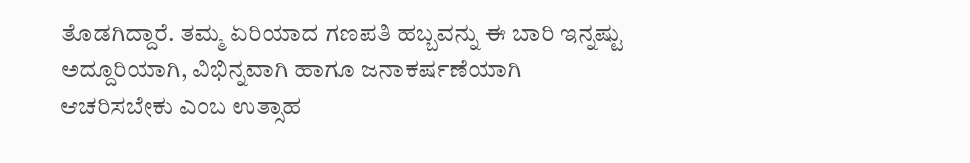ತೊಡಗಿದ್ದಾರೆ. ತಮ್ಮ ಏರಿಯಾದ ಗಣಪತಿ ಹಬ್ಬವನ್ನು ಈ ಬಾರಿ ಇನ್ನಷ್ಟು ಅದ್ದೂರಿಯಾಗಿ, ವಿಭಿನ್ನವಾಗಿ ಹಾಗೂ ಜನಾಕರ್ಷಣೆಯಾಗಿ ಆಚರಿಸಬೇಕು ಎಂಬ ಉತ್ಸಾಹ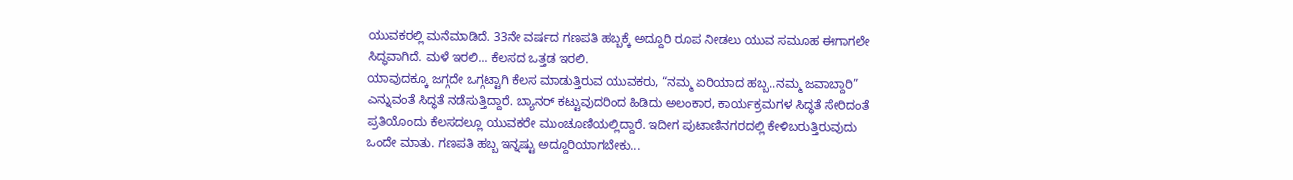ಯುವಕರಲ್ಲಿ ಮನೆಮಾಡಿದೆ. 33ನೇ ವರ್ಷದ ಗಣಪತಿ ಹಬ್ಬಕ್ಕೆ ಅದ್ದೂರಿ ರೂಪ ನೀಡಲು ಯುವ ಸಮೂಹ ಈಗಾಗಲೇ ಸಿದ್ಧವಾಗಿದೆ. ಮಳೆ ಇರಲಿ... ಕೆಲಸದ ಒತ್ತಡ ಇರಲಿ.
ಯಾವುದಕ್ಕೂ ಜಗ್ಗದೇ ಒಗ್ಗಟ್ಟಾಗಿ ಕೆಲಸ ಮಾಡುತ್ತಿರುವ ಯುವಕರು, “ನಮ್ಮ ಏರಿಯಾದ ಹಬ್ಬ..ನಮ್ಮ ಜವಾಬ್ದಾರಿ” ಎನ್ನುವಂತೆ ಸಿದ್ಧತೆ ನಡೆಸುತ್ತಿದ್ದಾರೆ. ಬ್ಯಾನರ್ ಕಟ್ಟುವುದರಿಂದ ಹಿಡಿದು ಅಲಂಕಾರ, ಕಾರ್ಯಕ್ರಮಗಳ ಸಿದ್ಧತೆ ಸೇರಿದಂತೆ ಪ್ರತಿಯೊಂದು ಕೆಲಸದಲ್ಲೂ ಯುವಕರೇ ಮುಂಚೂಣಿಯಲ್ಲಿದ್ದಾರೆ. ಇದೀಗ ಪುಟಾಣಿನಗರದಲ್ಲಿ ಕೇಳಿಬರುತ್ತಿರುವುದು ಒಂದೇ ಮಾತು. ಗಣಪತಿ ಹಬ್ಬ ಇನ್ನಷ್ಟು ಅದ್ದೂರಿಯಾಗಬೇಕು...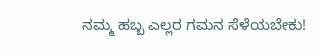ನಮ್ಮ ಹಬ್ಬ ಎಲ್ಲರ ಗಮನ ಸೆಳೆಯಬೇಕು!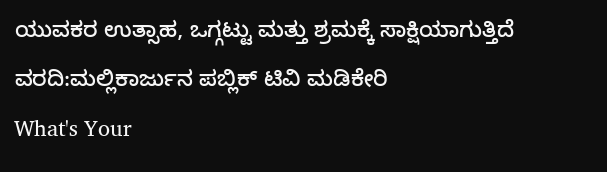ಯುವಕರ ಉತ್ಸಾಹ, ಒಗ್ಗಟ್ಟು ಮತ್ತು ಶ್ರಮಕ್ಕೆ ಸಾಕ್ಷಿಯಾಗುತ್ತಿದೆ
ವರದಿ:ಮಲ್ಲಿಕಾರ್ಜುನ ಪಬ್ಲಿಕ್ ಟಿವಿ ಮಡಿಕೇರಿ
What's Your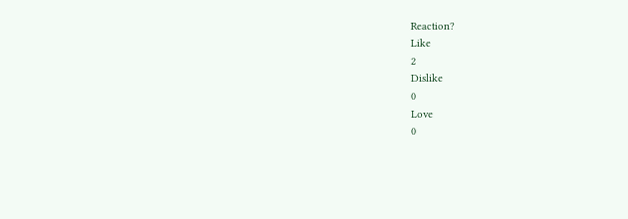Reaction?
Like
2
Dislike
0
Love
0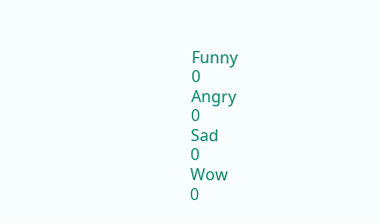Funny
0
Angry
0
Sad
0
Wow
0